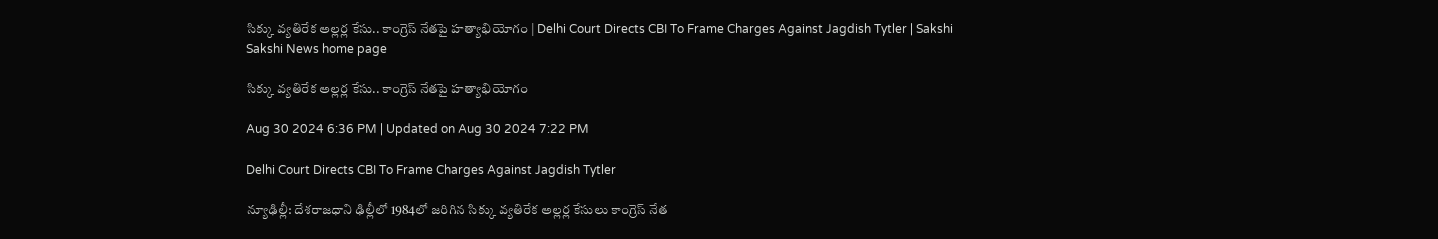సిక్కు వ్యతిరేక అల్లర్ల కేసు.. కాంగ్రెస్‌ నేతపై హత్యాభియోగం | Delhi Court Directs CBI To Frame Charges Against Jagdish Tytler | Sakshi
Sakshi News home page

సిక్కు వ్యతిరేక అల్లర్ల కేసు.. కాంగ్రెస్‌ నేతపై హత్యాభియోగం

Aug 30 2024 6:36 PM | Updated on Aug 30 2024 7:22 PM

Delhi Court Directs CBI To Frame Charges Against Jagdish Tytler

న్యూఢిల్లీ: దేశరాజధాని ఢిల్లీలో 1984లో జరిగిన సిక్కు వ్యతిరేక అల్లర్ల కేసులు కాంగ్రెస్‌ నేత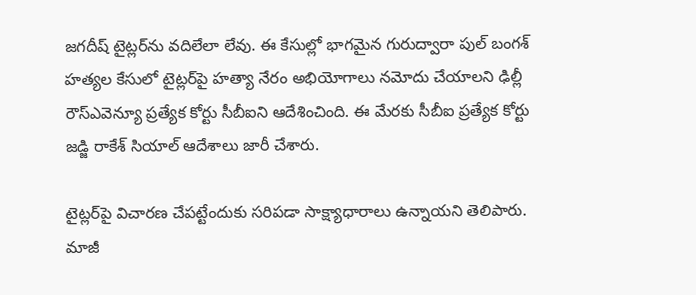జగదీష్‌ టైట్లర్‌ను వదిలేలా లేవు. ఈ కేసుల్లో భాగమైన గురుద్వారా పుల్‌ బంగశ్‌ హత్యల కేసులో టైట్లర్‌పై హత్యా నేరం అభియోగాలు నమోదు చేయాలని ఢిల్లీ రౌస్‌ఎవెన్యూ ప్రత్యేక కోర్టు సీబీఐని ఆదేశించింది. ఈ మేరకు సీబీఐ ప్రత్యేక కోర్టు జడ్జి రాకేశ్‌ సియాల్‌ ఆదేశాలు జారీ చేశారు.

టైట్లర్‌పై విచారణ చేపట్టేందుకు సరిపడా సాక్ష్యాధారాలు ఉన్నాయని తెలిపారు.  మాజీ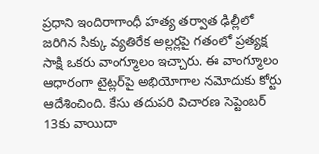ప్రధాని ఇందిరాగాంధీ హత్య తర్వాత ఢిల్లీలో జరిగిన సిక్కు వ్యతిరేక అల్లర్లపై గతంలో ప్రత్యక్ష సాక్షి ఒకరు వాంగ్మూలం ఇచ్చారు. ఈ వాంగ్మూలం ఆధారంగా టైట్లర్‌పై అభియోగాల నమోదుకు కోర్టు ఆదేశించింది. కేసు తదుపరి విచారణ సెప్టెంబర్‌ 13కు వాయిదా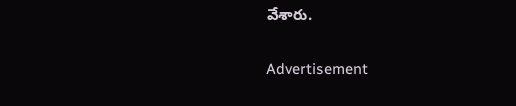వేశారు.

Advertisement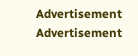Advertisement
Advertisement